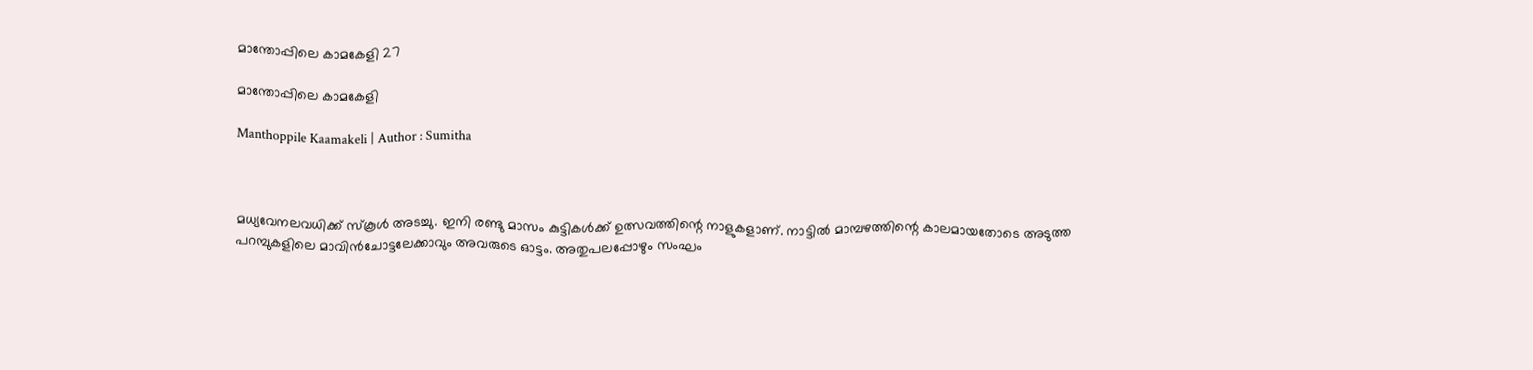മാന്തോപ്പിലെ കാമകേളി 27

മാന്തോപ്പിലെ കാമകേളി

Manthoppile Kaamakeli | Author : Sumitha



മധ്യവേനലവധിക്ക് സ്‌കൂള്‍ അടച്ചു. ഇനി രണ്ടു മാസം കുട്ടികള്‍ക്ക് ഉത്സവത്തിന്റെ നാളുകളാണ്. നാട്ടില്‍ മാമ്പഴത്തിന്റെ കാലമായതോടെ അടുത്ത പറമ്പുകളിലെ മാവിന്‍ചോട്ടലേക്കാവും അവരുടെ ഓട്ടം. അതുപലപ്പോഴും സംഘം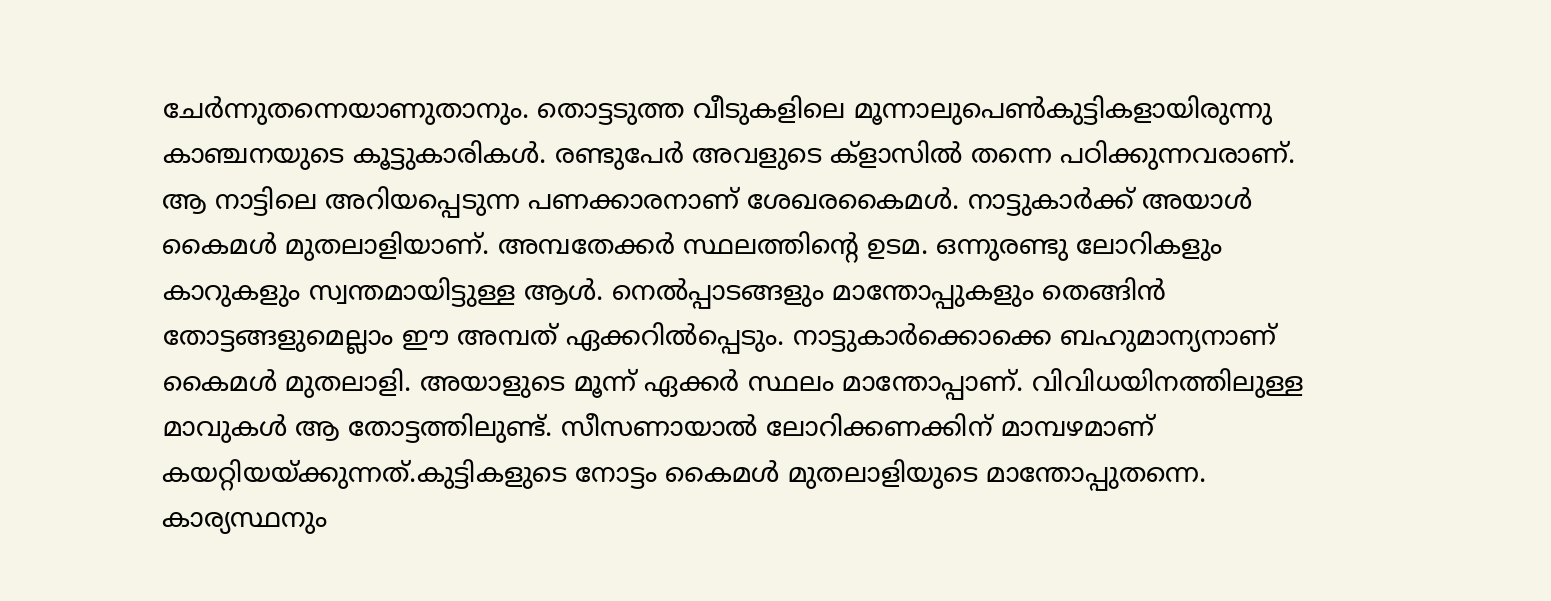ചേര്‍ന്നുതന്നെയാണുതാനും. തൊട്ടടുത്ത വീടുകളിലെ മൂന്നാലുപെണ്‍കുട്ടികളായിരുന്നു കാഞ്ചനയുടെ കൂട്ടുകാരികള്‍. രണ്ടുപേര്‍ അവളുടെ ക്‌ളാസില്‍ തന്നെ പഠിക്കുന്നവരാണ്.
ആ നാട്ടിലെ അറിയപ്പെടുന്ന പണക്കാരനാണ് ശേഖരകൈമള്‍. നാട്ടുകാര്‍ക്ക് അയാള്‍ കൈമള്‍ മുതലാളിയാണ്. അമ്പതേക്കര്‍ സ്ഥലത്തിന്റെ ഉടമ. ഒന്നുരണ്ടു ലോറികളും കാറുകളും സ്വന്തമായിട്ടുള്ള ആള്‍. നെല്‍പ്പാടങ്ങളും മാന്തോപ്പുകളും തെങ്ങിന്‍ തോട്ടങ്ങളുമെല്ലാം ഈ അമ്പത് ഏക്കറില്‍പ്പെടും. നാട്ടുകാര്‍ക്കൊക്കെ ബഹുമാന്യനാണ് കൈമള്‍ മുതലാളി. അയാളുടെ മൂന്ന് ഏക്കര്‍ സ്ഥലം മാന്തോപ്പാണ്. വിവിധയിനത്തിലുള്ള മാവുകള്‍ ആ തോട്ടത്തിലുണ്ട്. സീസണായാല്‍ ലോറിക്കണക്കിന് മാമ്പഴമാണ് കയറ്റിയയ്ക്കുന്നത്.കുട്ടികളുടെ നോട്ടം കൈമള്‍ മുതലാളിയുടെ മാന്തോപ്പുതന്നെ. കാര്യസ്ഥനും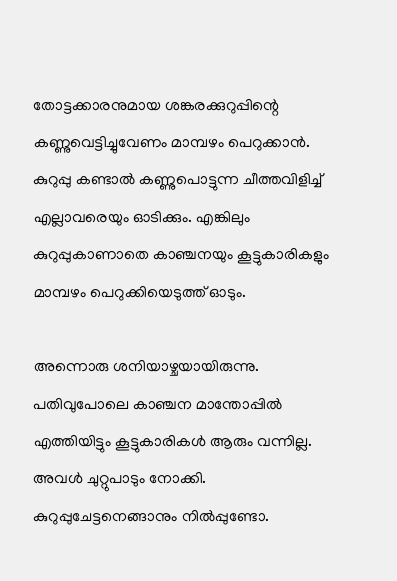തോട്ടക്കാരനുമായ ശങ്കരക്കുറുപ്പിന്റെ കണ്ണുവെട്ടിച്ചുവേണം മാമ്പഴം പെറുക്കാന്‍. കുറുപ്പു കണ്ടാല്‍ കണ്ണുപൊട്ടുന്ന ചീത്തവിളിച്ച് എല്ലാവരെയും ഓടിക്കും. എങ്കിലും കുറുപ്പുകാണാതെ കാഞ്ചനയും കൂട്ടുകാരികളും മാമ്പഴം പെറുക്കിയെടുത്ത് ഓടും.

അന്നൊരു ശനിയാഴ്ചയായിരുന്നു. പതിവുപോലെ കാഞ്ചന മാന്തോപ്പില്‍ എത്തിയിട്ടും കൂട്ടുകാരികള്‍ ആരും വന്നില്ല. അവള്‍ ചുറ്റുപാടും നോക്കി. കുറുപ്പുചേട്ടനെങ്ങാനും നില്‍പ്പുണ്ടോ.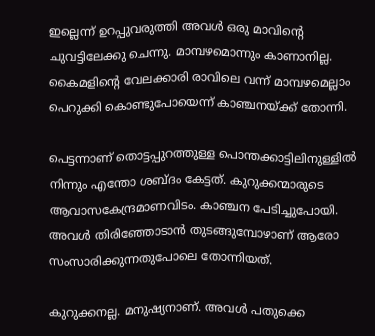ഇല്ലെന്ന് ഉറപ്പുവരുത്തി അവള്‍ ഒരു മാവിന്റെ ചുവട്ടിലേക്കു ചെന്നു. മാമ്പഴമൊന്നും കാണാനില്ല. കൈമളിന്റെ വേലക്കാരി രാവിലെ വന്ന് മാമ്പഴമെല്ലാം പെറുക്കി കൊണ്ടുപോയെന്ന് കാഞ്ചനയ്ക്ക് തോന്നി.

പെട്ടന്നാണ് തൊട്ടപ്പുറത്തുള്ള പൊന്തക്കാട്ടിലിനുള്ളില്‍ നിന്നും എന്തോ ശബ്ദം കേട്ടത്. കുറുക്കന്മാരുടെ ആവാസകേന്ദ്രമാണവിടം. കാഞ്ചന പേടിച്ചുപോയി. അവള്‍ തിരിഞ്ഞോടാന്‍ തുടങ്ങുമ്പോഴാണ് ആരോ സംസാരിക്കുന്നതുപോലെ തോന്നിയത്.

കുറുക്കനല്ല. മനുഷ്യനാണ്. അവള്‍ പതുക്കെ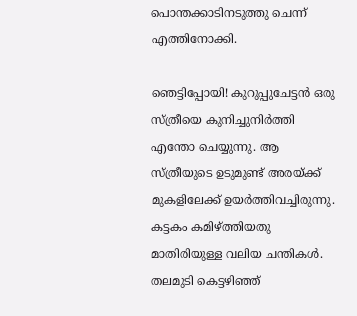പൊന്തക്കാടിനടുത്തു ചെന്ന് എത്തിനോക്കി.

ഞെട്ടിപ്പോയി! കുറുപ്പുചേട്ടന്‍ ഒരു സ്ത്രീയെ കുനിച്ചുനിര്‍ത്തി എന്തോ ചെയ്യുന്നു. ആ സ്ത്രീയുടെ ഉടുമുണ്ട് അരയ്ക്ക് മുകളിലേക്ക് ഉയര്‍ത്തിവച്ചിരുന്നു. കട്ടകം കമിഴ്ത്തിയതു മാതിരിയുള്ള വലിയ ചന്തികള്‍. തലമുടി കെട്ടഴിഞ്ഞ്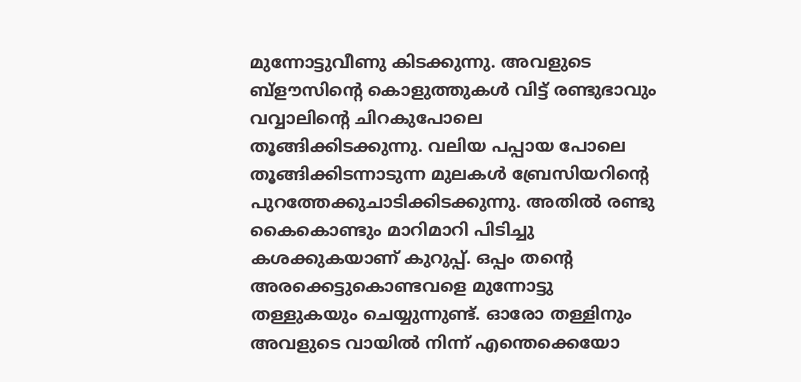മുന്നോട്ടുവീണു കിടക്കുന്നു. അവളുടെ ബ്‌ളൗസിന്റെ കൊളുത്തുകള്‍ വിട്ട് രണ്ടുഭാവും വവ്വാലിന്റെ ചിറകുപോലെ തൂങ്ങിക്കിടക്കുന്നു. വലിയ പപ്പായ പോലെ തൂങ്ങിക്കിടന്നാടുന്ന മുലകള്‍ ബ്രേസിയറിന്റെ പുറത്തേക്കുചാടിക്കിടക്കുന്നു. അതില്‍ രണ്ടു കൈകൊണ്ടും മാറിമാറി പിടിച്ചു കശക്കുകയാണ് കുറുപ്പ്. ഒപ്പം തന്റെ അരക്കെട്ടുകൊണ്ടവളെ മുന്നോട്ടു തള്ളുകയും ചെയ്യുന്നുണ്ട്. ഓരോ തള്ളിനും അവളുടെ വായില്‍ നിന്ന് എന്തെക്കെയോ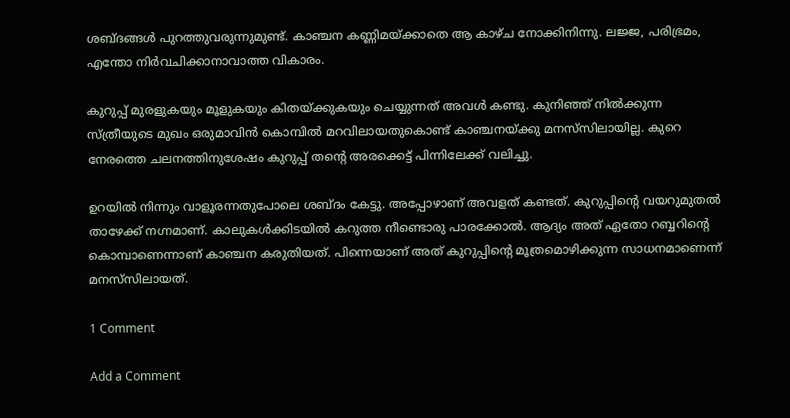ശബ്ദങ്ങള്‍ പുറത്തുവരുന്നുമുണ്ട്. കാഞ്ചന കണ്ണിമയ്ക്കാതെ ആ കാഴ്ച നോക്കിനിന്നു. ലജ്ജ, പരിഭ്രമം, എന്തോ നിര്‍വചിക്കാനാവാത്ത വികാരം.

കുറുപ്പ് മുരളുകയും മൂളുകയും കിതയ്ക്കുകയും ചെയ്യുന്നത് അവള്‍ കണ്ടു. കുനിഞ്ഞ് നില്‍ക്കുന്ന സ്ത്രീയുടെ മുഖം ഒരുമാവിന്‍ കൊമ്പില്‍ മറവിലായതുകൊണ്ട് കാഞ്ചനയ്ക്കു മനസ്‌സിലായില്ല. കുറെ നേരത്തെ ചലനത്തിനുശേഷം കുറുപ്പ് തന്റെ അരക്കെട്ട് പിന്നിലേക്ക് വലിച്ചു.

ഉറയില്‍ നിന്നും വാളൂരന്നതുപോലെ ശബ്ദം കേട്ടു. അപ്പോഴാണ് അവളത് കണ്ടത്. കുറുപ്പിന്റെ വയറുമുതല്‍ താഴേക്ക് നഗ്നമാണ്. കാലുകള്‍ക്കിടയില്‍ കറുത്ത നീണ്ടൊരു പാരക്കോല്‍. ആദ്യം അത് ഏതോ റബ്ബറിന്റെ കൊമ്പാണെന്നാണ് കാഞ്ചന കരുതിയത്. പിന്നെയാണ് അത് കുറുപ്പിന്റെ മൂത്രമൊഴിക്കുന്ന സാധനമാണെന്ന് മനസ്‌സിലായത്.

1 Comment

Add a Comment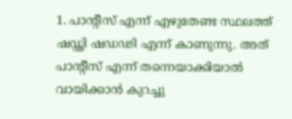1. പാൻ്റീസ് എന്ന് എഴുതേണ്ട സ്ഥലത്ത് ഷഡ്ഢി ഷഡഢി എന്ന് കാണുന്നു. അത് പാൻ്റീസ് എന്ന് തന്നെയാക്കിയാൽ വായിക്കാൻ കുറച്ചു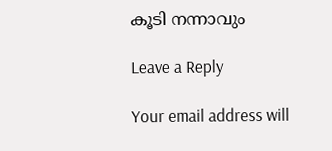കൂടി നന്നാവും

Leave a Reply

Your email address will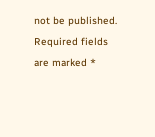not be published. Required fields are marked *